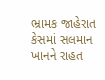ભ્રામક જાહેરાત કેસમાં સલમાન ખાનને રાહત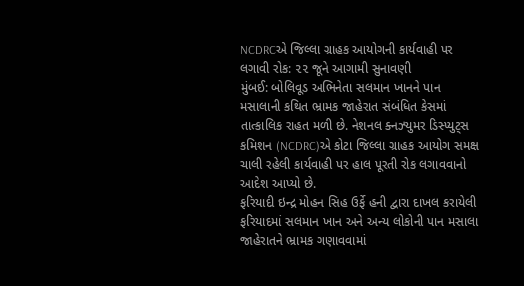NCDRCએ જિલ્લા ગ્રાહક આયોગની કાર્યવાહી પર લગાવી રોક: ૨૨ જૂને આગામી સુનાવણી
મુંબઈ: બોલિવૂડ અભિનેતા સલમાન ખાનને પાન મસાલાની કથિત ભ્રામક જાહેરાત સંબંધિત કેસમાં તાત્કાલિક રાહત મળી છે. નેશનલ ક્નઝ્યુમર ડિસ્પ્યુટ્સ કમિશન (NCDRC)એ કોટા જિલ્લા ગ્રાહક આયોગ સમક્ષ ચાલી રહેલી કાર્યવાહી પર હાલ પૂરતી રોક લગાવવાનો આદેશ આપ્યો છે.
ફરિયાદી ઇન્દ્ર મોહન સિહ ઉર્ફે હની દ્વારા દાખલ કરાયેલી ફરિયાદમાં સલમાન ખાન અને અન્ય લોકોની પાન મસાલા જાહેરાતને ભ્રામક ગણાવવામાં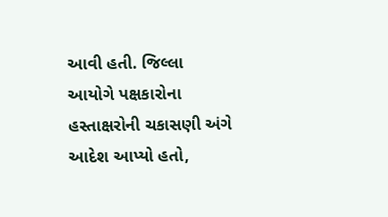આવી હતી. જિલ્લા આયોગે પક્ષકારોના હસ્તાક્ષરોની ચકાસણી અંગે આદેશ આપ્યો હતો,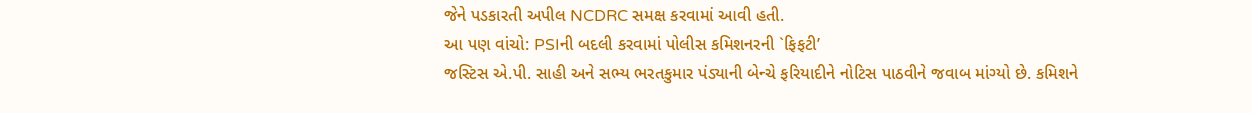જેને પડકારતી અપીલ NCDRC સમક્ષ કરવામાં આવી હતી.
આ પણ વાંચો: PSIની બદલી કરવામાં પોલીસ કમિશનરની `ફિફટી’
જસ્ટિસ એ.પી. સાહી અને સભ્ય ભરતકુમાર પંડ્યાની બેન્ચે ફરિયાદીને નોટિસ પાઠવીને જવાબ માંગ્યો છે. કમિશને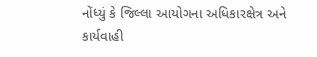નોંધ્યું કે જિલ્લા આયોગના અધિકારક્ષેત્ર અને કાર્યવાહી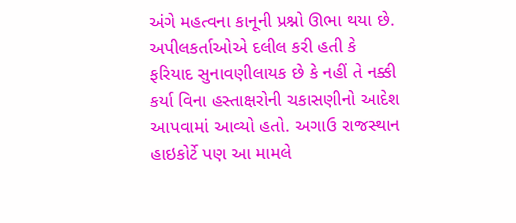અંગે મહત્વના કાનૂની પ્રશ્નો ઊભા થયા છે.
અપીલકર્તાઓએ દલીલ કરી હતી કે ફરિયાદ સુનાવણીલાયક છે કે નહીં તે નક્કી કર્યા વિના હસ્તાક્ષરોની ચકાસણીનો આદેશ આપવામાં આવ્યો હતો. અગાઉ રાજસ્થાન હાઇકોર્ટે પણ આ મામલે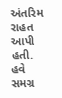અંતરિમ રાહત આપી હતી. હવે સમગ્ર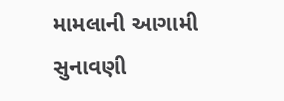મામલાની આગામી સુનાવણી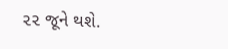૨૨ જૂને થશે.